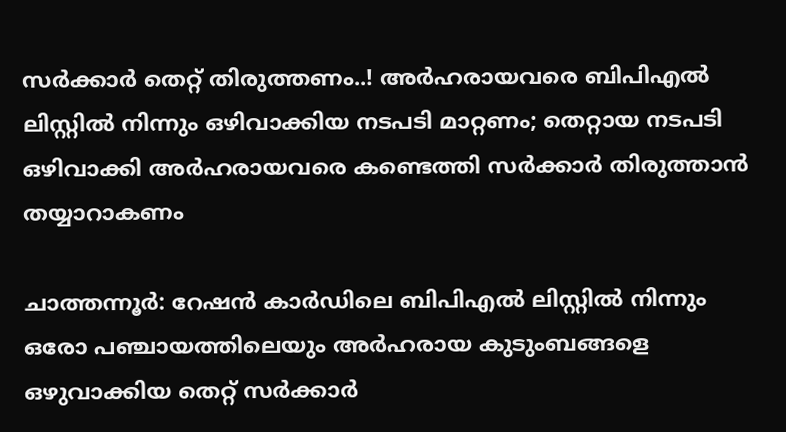സർക്കാർ തെറ്റ് തിരുത്തണം..! അർഹരായവരെ ബിപിഎൽ ലിസ്റ്റിൽ നിന്നും ഒഴിവാക്കിയ നടപടി മാറ്റണം; തെറ്റായ നടപടി ഒഴിവാക്കി അർഹരായവരെ കണ്ടെത്തി സർക്കാർ തിരുത്താൻ തയ്യാറാകണം

ചാത്തന്നൂർ: റേഷൻ കാർഡിലെ ബിപിഎൽ ലിസ്റ്റിൽ നിന്നും ഒരോ പഞ്ചായത്തിലെയും അർഹരായ കുടുംബങ്ങളെ ഒഴുവാക്കിയ തെറ്റ് സർക്കാർ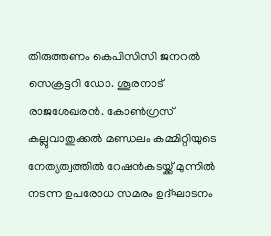തിരുത്തണം കെപിസിസി ജനറൽ സെക്രട്ടറി ഡോ. ശൂരനാട് രാജശേഖരൻ. കോൺഗ്രസ് കല്ലുവാതുക്കൽ മണ്ഡലം കമ്മിറ്റിയുടെ നേത്യത്വത്തിൽ റേഷൻകടയ്ക്ക് മുന്നിൽ നടന്ന ഉപരോധ സമരം ഉദ്ഘാടനം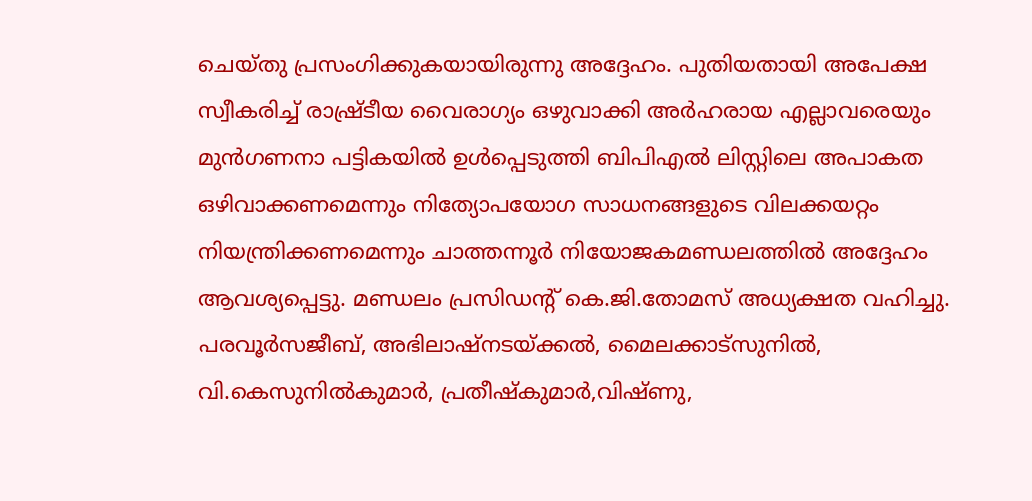ചെയ്തു പ്രസംഗിക്കുകയായിരുന്നു അദ്ദേഹം. പുതിയതായി അപേക്ഷ സ്വീകരിച്ച് രാഷ്ര്‌ടീയ വൈരാഗ്യം ഒഴുവാക്കി അർഹരായ എല്ലാവരെയും മുൻഗണനാ പട്ടികയിൽ ഉൾപ്പെടുത്തി ബിപിഎൽ ലിസ്റ്റിലെ അപാകത ഒഴിവാക്കണമെന്നും നിത്യോപയോഗ സാധനങ്ങളുടെ വിലക്കയറ്റം നിയന്ത്രിക്കണമെന്നും ചാത്തന്നൂർ നിയോജകമണ്ഡലത്തിൽ അദ്ദേഹം ആവശ്യപ്പെട്ടു. മണ്ഡലം പ്രസിഡന്റ് കെ.ജി.തോമസ് അധ്യക്ഷത വഹിച്ചു. പരവൂർസജീബ്, അഭിലാഷ്നടയ്ക്കൽ, മൈലക്കാട്സുനിൽ, വി.കെസുനിൽകുമാർ, പ്രതീഷ്കുമാർ,വിഷ്ണു,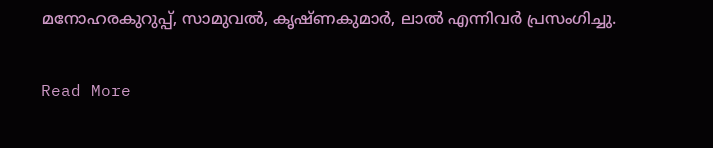മനോഹരകുറുപ്പ്, സാമുവൽ, കൃഷ്ണകുമാർ, ലാൽ എന്നിവർ പ്രസംഗിച്ചു.

Read More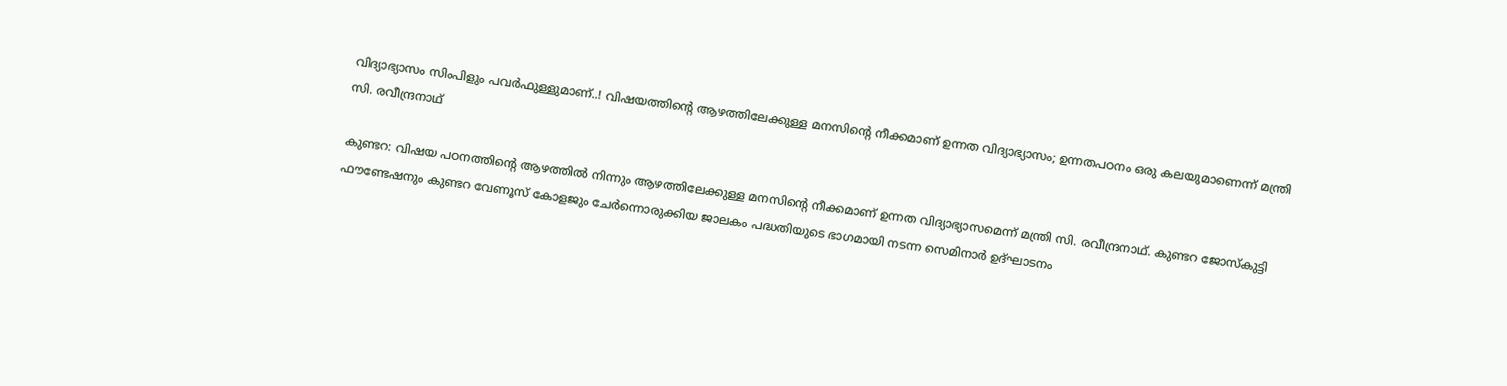വിദ്യാഭ്യാസം സിംപിളും പവർഫുള്ളുമാണ്..! വിഷയത്തിന്‍റെ ആഴത്തിലേക്കുള്ള മനസിന്‍റെ നീക്കമാണ് ഉന്നത വിദ്യാഭ്യാസം; ഉന്നതപഠനം ഒരു കലയുമാണെന്ന് മന്ത്രി സി. രവീന്ദ്രനാഥ്

കുണ്ടറ: വിഷയ പഠനത്തിന്‍റെ ആഴത്തിൽ നിന്നും ആഴത്തിലേക്കുള്ള മനസിന്‍റെ നീക്കമാണ് ഉന്നത വിദ്യാഭ്യാസമെന്ന് മന്ത്രി സി. രവീന്ദ്രനാഥ്. കുണ്ടറ ജോസ്കുട്ടി ഫൗണ്ടേഷനും കുണ്ടറ വേണൂസ് കോളജും ചേർന്നൊരുക്കിയ ജാലകം പദ്ധതിയുടെ ഭാഗമായി നടന്ന സെമിനാർ ഉദ്ഘാടനം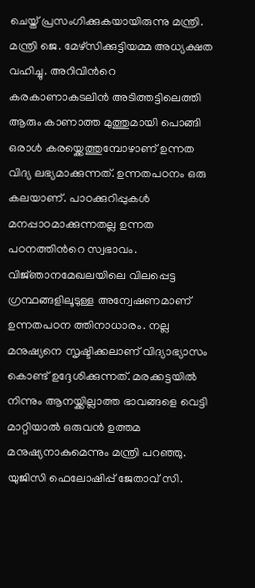ചെയ്ത് പ്രസംഗിക്കുകയായിരുന്നു മന്ത്രി. മന്ത്രി ജെ. മേഴ്സിക്കുട്ടിയമ്മ അധ്യക്ഷത വഹിച്ചു. അറിവിന്‍റെ കരകാണാകടലിൻ അടിത്തട്ടിലെത്തി ആരും കാണാത്ത മുത്തുമായി പൊങ്ങി ഒരാൾ കരയ്ക്കെത്തുമ്പോഴാണ് ഉന്നത വിദ്യ ലഭ്യമാക്കുന്നത്. ഉന്നതപഠനം ഒരു കലയാണ്. പാഠക്കുറിപ്പുകൾ മനപ്പാഠമാക്കുന്നതല്ല ഉന്നത പഠനത്തിന്‍റെ സ്വഭാവം. വിജ്‌ഞാനമേഖലയിലെ വിലപ്പെട്ട ഗ്രന്ഥങ്ങളിലൂടുള്ള അന്വേഷണമാണ് ഉന്നതപഠന ത്തിനാധാരം. നല്ല മനുഷ്യനെ സൃഷ്ടിക്കലാണ് വിദ്യാഭ്യാസം കൊണ്ട് ഉദ്ദേശിക്കുന്നത്. മരക്കട്ടയിൽ നിന്നും ആനയ്ക്കില്ലാത്ത ഭാവങ്ങളെ വെട്ടി മാറ്റിയാൽ ഒരുവൻ ഉത്തമ മനുഷ്യനാകുമെന്നും മന്ത്രി പറഞ്ഞു. യുജിസി ഫെലോഷിപ്പ് ജേതാവ് സി.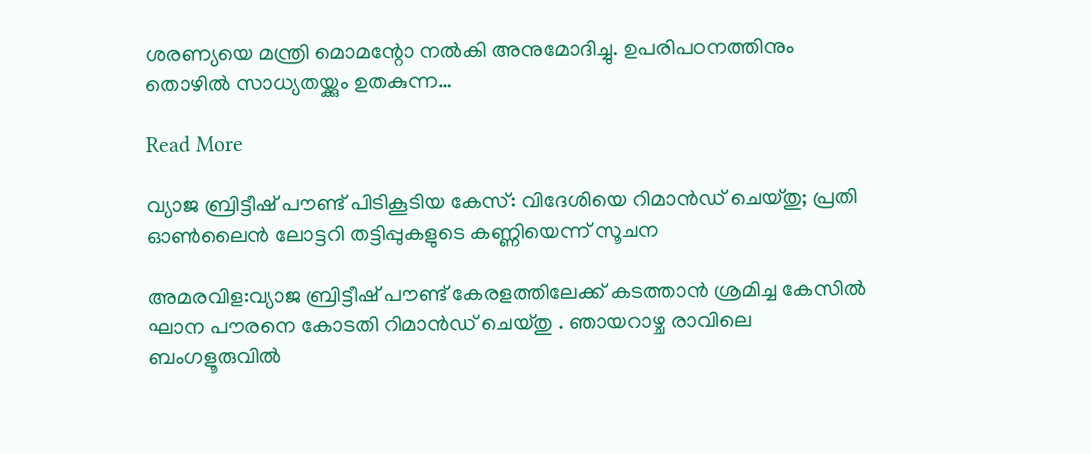ശരണ്യയെ മന്ത്രി മൊമന്റോ നൽകി അനുമോദിച്ചു. ഉപരിപഠനത്തിനും തൊഴിൽ സാധ്യതയ്ക്കും ഉതകുന്ന…

Read More

വ്യാജ ബ്രിട്ടീഷ് പൗണ്ട് പിടികൂടിയ കേസ്: വിദേശിയെ റിമാൻഡ് ചെയ്തു; പ്രതി ഓണ്‍ലൈൻ ലോട്ടറി തട്ടിപ്പുകളുടെ കണ്ണിയെന്ന് സൂചന

അമരവിള:വ്യാജ ബ്രിട്ടീഷ് പൗണ്ട് കേരളത്തിലേക്ക് കടത്താൻ ശ്രമിച്ച കേസിൽ ഘാന പൗരനെ കോടതി റിമാൻഡ് ചെയ്തു . ഞായറാഴ്ച രാവിലെ ബംഗളൂരുവിൽ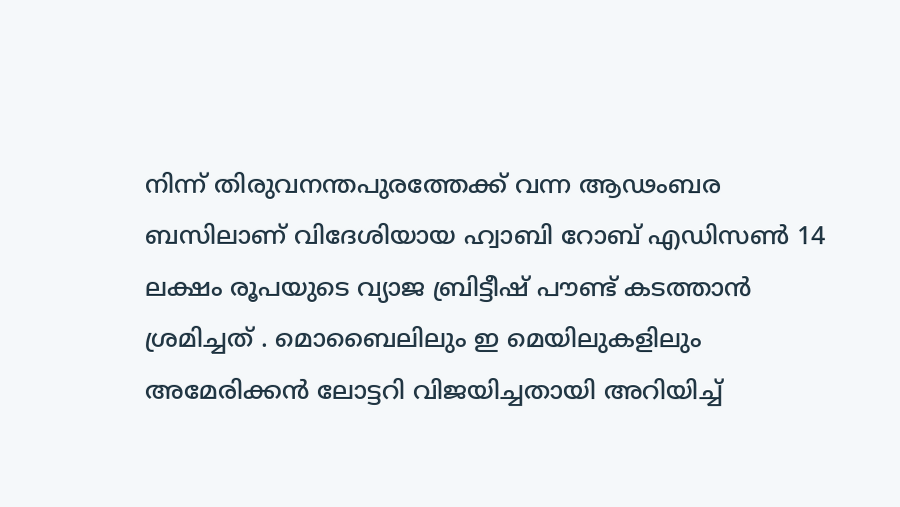നിന്ന് തിരുവനന്തപുരത്തേക്ക് വന്ന ആഢംബര ബസിലാണ് വിദേശിയായ ഹ്വാബി റോബ് എഡിസണ്‍ 14 ലക്ഷം രൂപയുടെ വ്യാജ ബ്രിട്ടീഷ് പൗണ്ട് കടത്താൻ ശ്രമിച്ചത് . മൊബൈലിലും ഇ മെയിലുകളിലും അമേരിക്കൻ ലോട്ടറി വിജയിച്ചതായി അറിയിച്ച്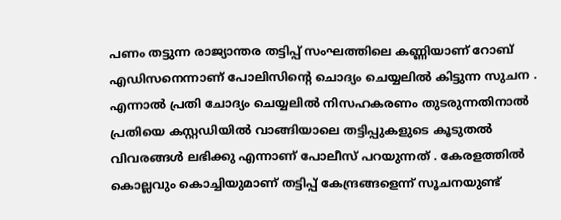പണം തട്ടുന്ന രാജ്യാന്തര തട്ടിപ്പ് സംഘത്തിലെ കണ്ണിയാണ് റോബ് എഡിസനെന്നാണ് പോലിസിന്‍റെ ചൊദ്യം ചെയ്യലിൽ കിട്ടുന്ന സുചന . എന്നാൽ പ്രതി ചോദ്യം ചെയ്യലിൽ നിസഹകരണം തുടരുന്നതിനാൽ പ്രതിയെ കസ്റ്റഡിയിൽ വാങ്ങിയാലെ തട്ടിപ്പുകളുടെ കൂടുതൽ വിവരങ്ങൾ ലഭിക്കു എന്നാണ് പോലീസ് പറയുന്നത് . കേരളത്തിൽ കൊല്ലവും കൊച്ചിയുമാണ് തട്ടിപ്പ് കേന്ദ്രങ്ങളെന്ന് സൂചനയുണ്ട്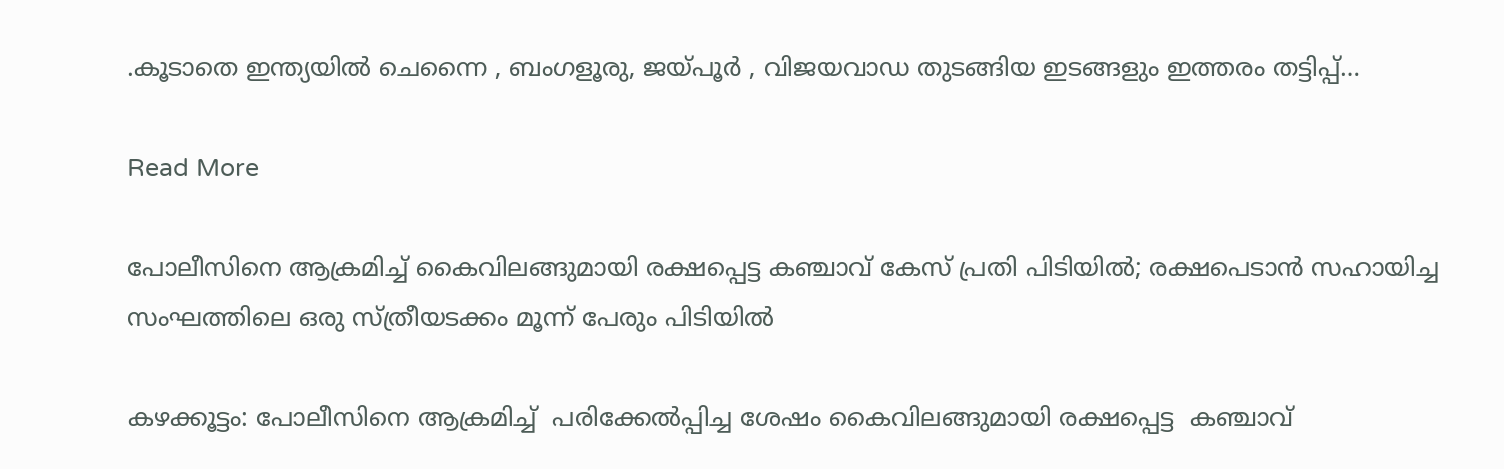.കൂടാതെ ഇന്ത്യയിൽ ചെന്നൈ , ബംഗളൂരു, ജയ്പൂർ , വിജയവാഡ തുടങ്ങിയ ഇടങ്ങളും ഇത്തരം തട്ടിപ്പ്…

Read More

പോലീസിനെ ആക്രമിച്ച് കൈവിലങ്ങുമായി രക്ഷപ്പെട്ട കഞ്ചാവ് കേസ് പ്രതി പിടിയിൽ; രക്ഷപെടാൻ സഹായിച്ച സംഘത്തിലെ ഒരു സ്ത്രീയടക്കം മൂന്ന് പേരും പിടിയിൽ

കഴക്കൂട്ടം: പോലീസിനെ ആക്രമിച്ച്  പരിക്കേൽപ്പിച്ച ശേഷം കൈവിലങ്ങുമായി രക്ഷപ്പെട്ട  കഞ്ചാവ്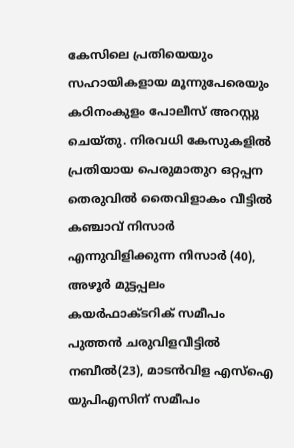കേസിലെ പ്രതിയെയും സഹായികളായ മൂന്നുപേരെയും കഠിനംകുളം പോലീസ് അറസ്റ്റു ചെയ്തു. നിരവധി കേസുകളിൽ പ്രതിയായ പെരുമാതുറ ഒറ്റപ്പന തെരുവിൽ തൈവിളാകം വീട്ടിൽ  കഞ്ചാവ് നിസാർ എന്നുവിളിക്കുന്ന നിസാർ (40), അഴൂർ മുട്ടപ്പലം കയർഫാക്ടറിക് സമീപം പുത്തൻ ചരുവിളവീട്ടിൽ നബീൽ(23), മാടൻവിള എസ്ഐ യുപിഎസിന് സമീപം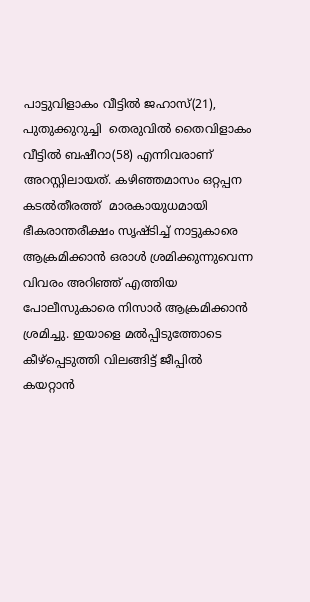പാട്ടുവിളാകം വീട്ടിൽ ജഹാസ്(21), പുതുക്കുറുച്ചി  തെരുവിൽ തൈവിളാകം വീട്ടിൽ ബഷീറാ(58) എന്നിവരാണ് അറസ്റ്റിലായത്. കഴിഞ്ഞമാസം ഒറ്റപ്പന കടൽതീരത്ത്  മാരകായുധമായി ഭീകരാന്തരീക്ഷം സൃഷ്ടിച്ച് നാട്ടുകാരെ ആക്രമിക്കാൻ ഒരാൾ ശ്രമിക്കുന്നുവെന്ന വിവരം അറിഞ്ഞ് എത്തിയ പോലീസുകാരെ നിസാർ ആക്രമിക്കാൻ ശ്രമിച്ചു. ഇയാളെ മൽപ്പിടുത്തോടെ കീഴ്പ്പെടുത്തി വിലങ്ങിട്ട് ജീപ്പിൽ കയറ്റാൻ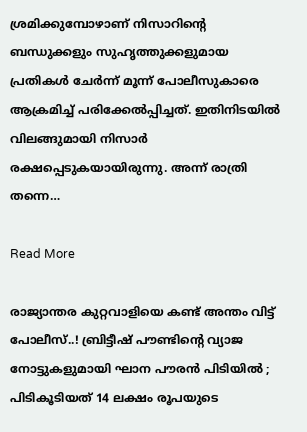ശ്രമിക്കുമ്പോഴാണ് നിസാറിന്‍റെ ബന്ധുക്കളും സുഹൃത്തുക്കളുമായ പ്രതികൾ ചേർന്ന് മൂന്ന് പോലീസുകാരെ ആക്രമിച്ച് പരിക്കേൽപ്പിച്ചത്. ഇതിനിടയിൽ വിലങ്ങുമായി നിസാർ രക്ഷപ്പെടുകയായിരുന്നു. അന്ന് രാത്രി തന്നെ…

Read More

രാജ്യാന്തര കുറ്റവാളിയെ കണ്ട് അന്തം വിട്ട് പോലീസ്..! ബ്രിട്ടീഷ് പൗണ്ടിന്‍റെ വ്യാജ നോട്ടുകളുമായി ഘാന പൗരൻ പിടിയിൽ ; പിടികൂടിയത് 14 ലക്ഷം രൂപയുടെ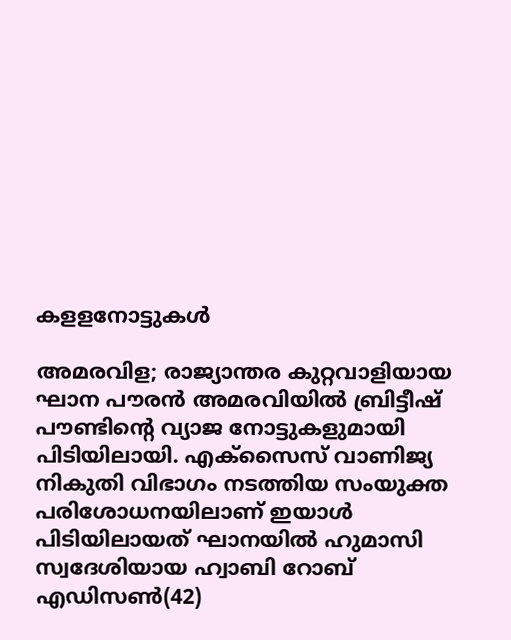കളളനോട്ടുകൾ

അമരവിള; രാജ്യാന്തര കുറ്റവാളിയായ ഘാന പൗരൻ അമരവിയിൽ ബ്രിട്ടീഷ് പൗണ്ടിന്‍റെ വ്യാജ നോട്ടുകളുമായി  പിടിയിലായി. എക്സൈസ് വാണിജ്യ നികുതി വിഭാഗം നടത്തിയ സംയുക്ത പരിശോധനയിലാണ് ഇയാൾ പിടിയിലായത് ഘാനയിൽ ഹുമാസി സ്വദേശിയായ ഹ്വാബി റോബ് എഡിസണ്‍(42)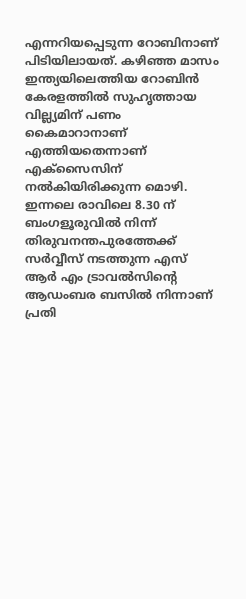എന്നറിയപ്പെടുന്ന റോബിനാണ് പിടിയിലായത്. കഴിഞ്ഞ മാസം ഇന്ത്യയിലെത്തിയ റോബിൻ കേരളത്തിൽ സുഹൃത്തായ വില്ല്യമിന് പണം കൈമാറാനാണ് എത്തിയതെന്നാണ് എക്സൈസിന് നൽകിയിരിക്കുന്ന മൊഴി.  ഇന്നലെ രാവിലെ 8.30 ന് ബംഗളൂരുവിൽ നിന്ന് തിരുവനന്തപുരത്തേക്ക് സർവ്വീസ് നടത്തുന്ന എസ് ആർ എം ട്രാവൽസിന്‍റെ ആഡംബര ബസിൽ നിന്നാണ് പ്രതി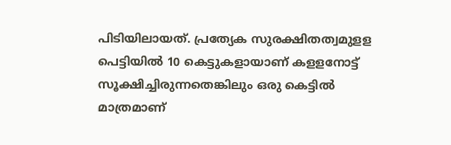പിടിയിലായത്. പ്രത്യേക സുരക്ഷിതത്വമുളള പെട്ടിയിൽ 10 കെട്ടുകളായാണ് കളളനോട്ട് സൂക്ഷിച്ചിരുന്നതെങ്കിലും ഒരു കെട്ടിൽ മാത്രമാണ്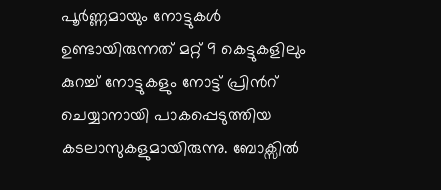പൂർണ്ണമായും നോട്ടുകൾ ഉണ്ടായിരുന്നത് മറ്റ് 9 കെട്ടുകളിലും കുറച്ച് നോട്ടുകളും നോട്ട് പ്രിന്‍റ് ചെയ്യാനായി പാകപ്പെടുത്തിയ കടലാസുകളുമായിരുന്നു. ബോക്സിൽ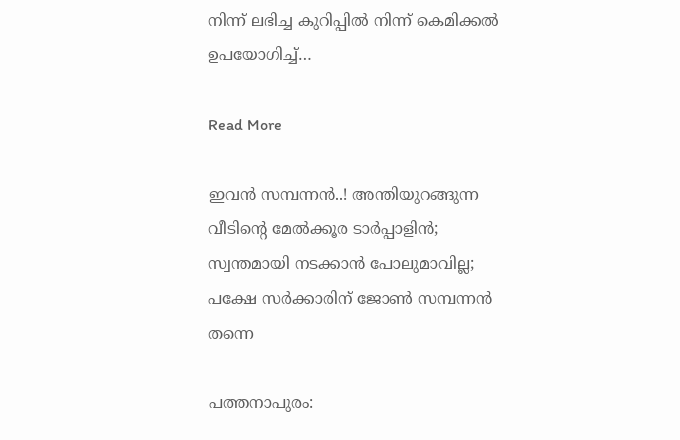നിന്ന് ലഭിച്ച കുറിപ്പിൽ നിന്ന് കെമിക്കൽ ഉപയോഗിച്ച്…

Read More

ഇവൻ സമ്പന്നന്‍..! അന്തിയുറങ്ങുന്ന വീടിന്‍റെ മേൽക്കൂര ടാർപ്പാളിൻ; സ്വന്തമായി നടക്കാൻ പോലുമാവില്ല; പക്ഷേ സർക്കാരിന് ജോൺ സമ്പന്നന്‍ തന്നെ

പത്തനാപുരം: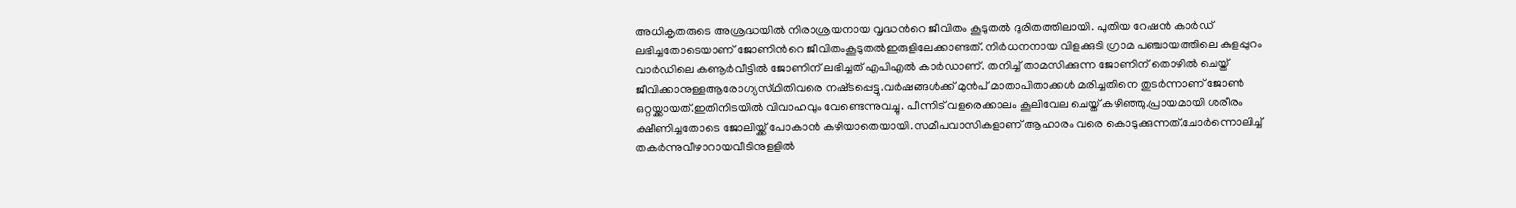അധികൃതരുടെ അശ്രദ്ധയിൽ നിരാശ്രയനായ വൃദ്ധന്‍റെ ജീവിതം കൂടുതൽ ദുരിതത്തിലായി. പുതിയ റേഷൻ കാർഡ് ലഭിച്ചതോടെയാണ് ജോണിന്‍റെ ജീവിതംകൂടുതൽഇരുളിലേക്കാണ്ടത്. നിർധനനായ വിളക്കുടി ഗ്രാമ പഞ്ചായത്തിലെ കുളപ്പുറം വാർഡിലെ കണൂർവീട്ടിൽ ജോണിന് ലഭിച്ചത് എപിഎൽ കാർഡാണ്. തനിച്ച് താമസിക്കുന്ന ജോണിന് തൊഴിൽ ചെയ്ത് ജീവിക്കാനുള്ളആരോഗ്യസ്‌ഥിതിവരെ നഷ്‌ടപ്പെട്ടു.വർഷങ്ങൾക്ക് മുൻപ് മാതാപിതാക്കൾ മരിച്ചതിനെ തുടർന്നാണ് ജോൺ ഒറ്റയ്ക്കായത്.ഇതിനിടയിൽ വിവാഹവും വേണ്ടെന്നുവച്ചു. പീന്നിട് വളരെക്കാലം കൂലിവേല ചെയ്ത് കഴിഞ്ഞു.പ്രായമായി ശരീരം ക്ഷീണിച്ചതോടെ ജോലിയ്ക്ക് പോകാൻ കഴിയാതെയായി.സമീപവാസികളാണ് ആഹാരം വരെ കൊടുക്കുന്നത്.ചോർന്നൊലിച്ച് തകർന്നുവീഴാറായവീടിനുളളിൽ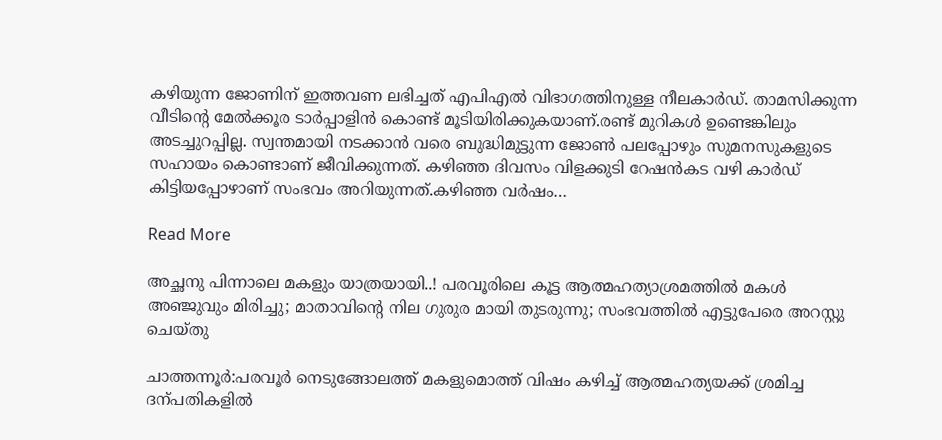കഴിയുന്ന ജോണിന് ഇത്തവണ ലഭിച്ചത് എപിഎൽ വിഭാഗത്തിനുള്ള നീലകാർഡ്. താമസിക്കുന്ന വീടിന്‍റെ മേൽക്കൂര ടാർപ്പാളിൻ കൊണ്ട് മൂടിയിരിക്കുകയാണ്.രണ്ട് മുറികൾ ഉണ്ടെങ്കിലും അടച്ചുറപ്പില്ല. സ്വന്തമായി നടക്കാൻ വരെ ബുദ്ധിമുട്ടുന്ന ജോൺ പലപ്പോഴും സുമനസുകളുടെ സഹായം കൊണ്ടാണ് ജീവിക്കുന്നത്. കഴിഞ്ഞ ദിവസം വിളക്കുടി റേഷൻകട വഴി കാർഡ് കിട്ടിയപ്പോഴാണ് സംഭവം അറിയുന്നത്.കഴിഞ്ഞ വർഷം…

Read More

അച്ഛനു പിന്നാലെ മകളും യാത്രയായി..! പരവൂരിലെ കൂട്ട ആത്മഹത്യാശ്രമത്തിൽ മകൾ അഞ്ജുവും മിരിച്ചു; മാതാവിന്‍റെ നില ഗുരുര മായി തുടരുന്നു; സംഭവത്തിൽ എട്ടുപേരെ അറസ്റ്റു ചെയ്തു

ചാത്തന്നൂർ:പരവൂർ നെടുങ്ങോലത്ത് മകളുമൊത്ത് വിഷം കഴിച്ച് ആത്മഹത്യയക്ക് ശ്രമിച്ച ദന്പതികളിൽ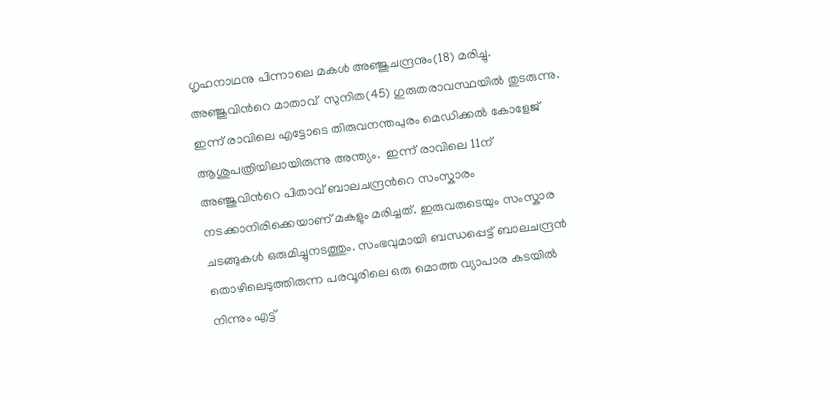ഗൃഹനാഥനു പിന്നാലെ മകൾ അഞ്ജുചന്ദ്രനും(18) മരിച്ചു.    അഞ്ജുവിന്‍റെ മാതാവ്  സുനിത(45) ഗുരുതരാവസ്ഥയിൽ തുടരുന്നു. ഇന്ന് രാവിലെ എട്ടോടെ തിരുവനന്തപുരം മെഡിക്കൽ കോളേജ് ആശുപത്രിയിലായിരുന്നു അന്ത്യം.  ഇന്ന് രാവിലെ 11ന് അഞ്ജുവിന്‍റെ പിതാവ് ബാലചന്ദ്രന്‍റെ സംസ്കാരം നടക്കാനിരിക്കെയാണ് മകളും മരിച്ചത്. ഇരുവരുടെയും സംസ്കാര ചടങ്ങുകൾ ഒരുമിച്ചുനടത്തും. സംഭവുമായി ബന്ധപ്പെട്ട് ബാലചന്ദ്രൻ തൊഴിലെടുത്തിരുന്ന പരവൂരിലെ ഒരു മൊത്ത വ്യാപാര കടയിൽ നിന്നും എട്ട്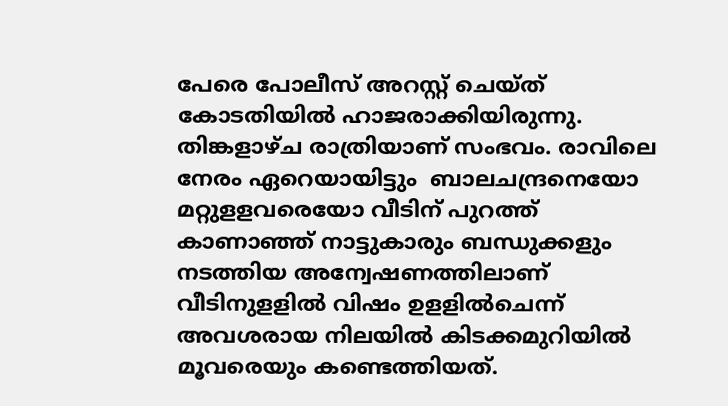പേരെ പോലീസ് അറസ്റ്റ് ചെയ്ത് കോടതിയിൽ ഹാജരാക്കിയിരുന്നു.   തിങ്കളാഴ്ച രാത്രിയാണ് സംഭവം. രാവിലെ നേരം ഏറെയായിട്ടും  ബാലചന്ദ്രനെയോ മറ്റുളളവരെയോ വീടിന് പുറത്ത് കാണാഞ്ഞ് നാട്ടുകാരും ബന്ധുക്കളും നടത്തിയ അന്വേഷണത്തിലാണ് വീടിനുളളിൽ വിഷം ഉളളിൽചെന്ന് അവശരായ നിലയിൽ കിടക്കമുറിയിൽ മൂവരെയും കണ്ടെത്തിയത്.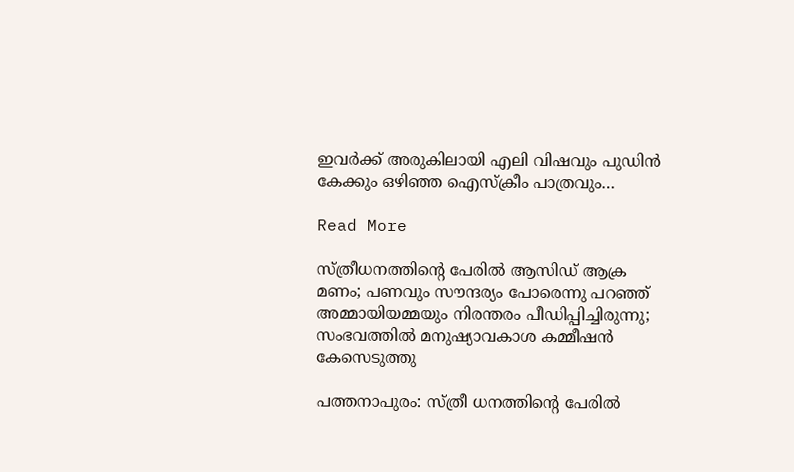ഇവർക്ക് അരുകിലായി എലി വിഷവും പുഡിൻ കേക്കും ഒഴിഞ്ഞ ഐസ്ക്രീം പാത്രവും…

Read More

സ്ത്രീധനത്തിന്‍റെ പേരിൽ ആസിഡ് ആക്ര മണം; പണവും സൗന്ദര്യം പോരെന്നു പറഞ്ഞ് അമ്മായിയമ്മയും നിരന്തരം പീഡിപ്പിച്ചിരുന്നു; സംഭവത്തിൽ മനുഷ്യാവകാശ കമ്മീഷൻ കേസെടുത്തു

പത്തനാപുരം: സ്ത്രീ ധനത്തിന്‍റെ പേരിൽ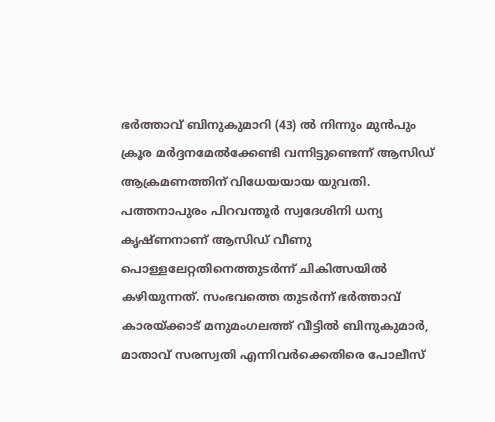ഭർത്താവ് ബിനുകുമാറി (43) ൽ നിന്നും മുൻപും  ക്രൂര മർദ്ദനമേൽക്കേണ്ടി വന്നിട്ടുണ്ടെന്ന് ആസിഡ് ആക്രമണത്തിന് വിധേയയായ യുവതി.  പത്തനാപുരം പിറവന്തൂർ സ്വദേശിനി ധന്യ കൃഷ്ണനാണ് ആസിഡ് വീണു പൊള്ളലേറ്റതിനെത്തുടർന്ന് ചികിത്സയിൽ കഴിയുന്നത്. സംഭവത്തെ തുടർന്ന് ഭർത്താവ് കാരയ്ക്കാട് മനുമംഗലത്ത് വീട്ടിൽ ബിനുകുമാർ, മാതാവ് സരസ്വതി എന്നിവർക്കെതിരെ പോലീസ്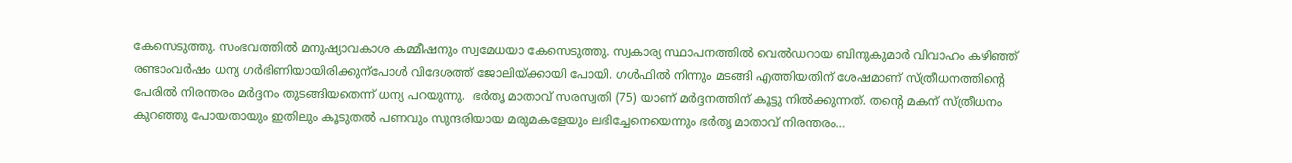കേസെടുത്തു. സംഭവത്തിൽ മനുഷ്യാവകാശ കമ്മീഷനും സ്വമേധയാ കേസെടുത്തു. സ്വകാര്യ സ്ഥാപനത്തിൽ വെൽഡറായ ബിനുകുമാർ വിവാഹം കഴിഞ്ഞ് രണ്ടാംവർഷം ധന്യ ഗർഭിണിയായിരിക്കുന്പോൾ വിദേശത്ത് ജോലിയ്ക്കായി പോയി. ഗൾഫിൽ നിന്നും മടങ്ങി എത്തിയതിന് ശേഷമാണ് സ്ത്രീധനത്തിന്‍റെ പേരിൽ നിരന്തരം മർദ്ദനം തുടങ്ങിയതെന്ന് ധന്യ പറയുന്നു.  ഭർതൃ മാതാവ് സരസ്വതി (75) യാണ് മർദ്ദനത്തിന് കൂട്ടു നിൽക്കുന്നത്. തന്‍റെ മകന് സ്ത്രീധനം  കുറഞ്ഞു പോയതായും ഇതിലും കൂടുതൽ പണവും സുന്ദരിയായ മരുമകളേയും ലഭിച്ചേനെയെന്നും ഭർതൃ മാതാവ് നിരന്തരം…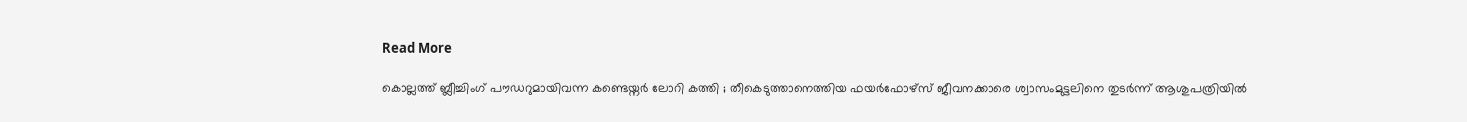Read More

കൊല്ലത്ത് ബ്ലീച്ചിംഗ് പൗഡറുമായിവന്ന കണ്ടെയ്നർ ലോറി കത്തി ; തീകെടുത്താനെത്തിയ ഫയർഫോഴ്സ് ജീവനക്കാരെ ശ്വാസംമുട്ടലിനെ തുടർന്ന് ആശുപത്രിയിൽ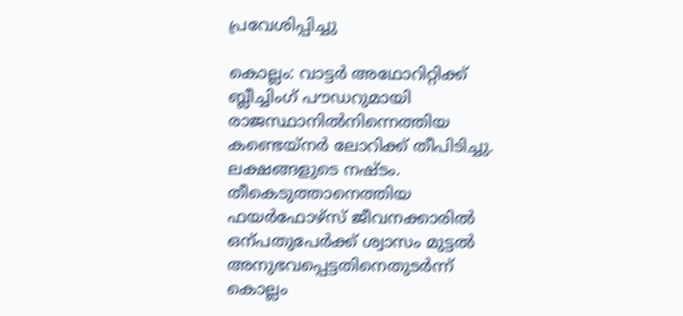പ്രവേശിപ്പിച്ചു

കൊല്ലം: വാട്ടർ അഥോറിറ്റിക്ക് ബ്ലീച്ചിംഗ് പൗഡറുമായി രാജസ്ഥാനിൽനിന്നെത്തിയ കണ്ടെയ്നർ ലോറിക്ക് തീപിടിച്ചു. ലക്ഷങ്ങളുടെ നഷ്ടം. തീകെടുത്താനെത്തിയ ഫയർഫോഴ്സ് ജീവനക്കാരിൽ ഒന്പതുപേർക്ക് ശ്വാസം മുട്ടൽ അനുഭവപ്പെട്ടതിനെതുടർന്ന് കൊല്ലം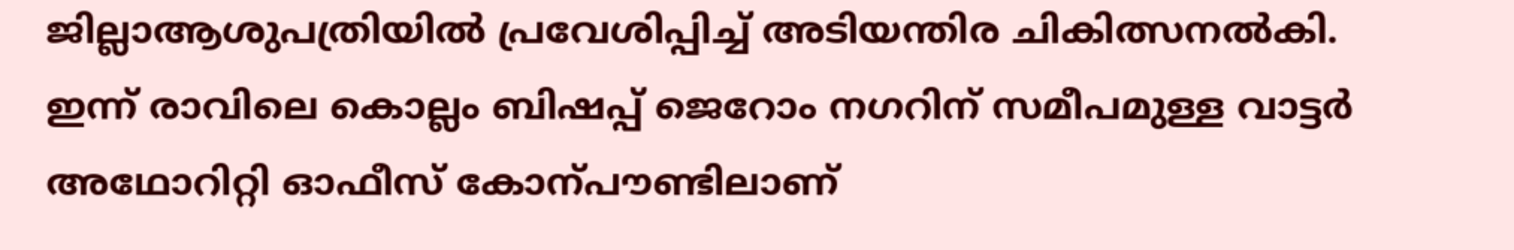ജില്ലാആശുപത്രിയിൽ പ്രവേശിപ്പിച്ച് അടിയന്തിര ചികിത്സനൽകി. ഇന്ന് രാവിലെ കൊല്ലം ബിഷപ്പ് ജെറോം നഗറിന് സമീപമുള്ള വാട്ടർ അഥോറിറ്റി ഓഫീസ് കോന്പൗണ്ടിലാണ്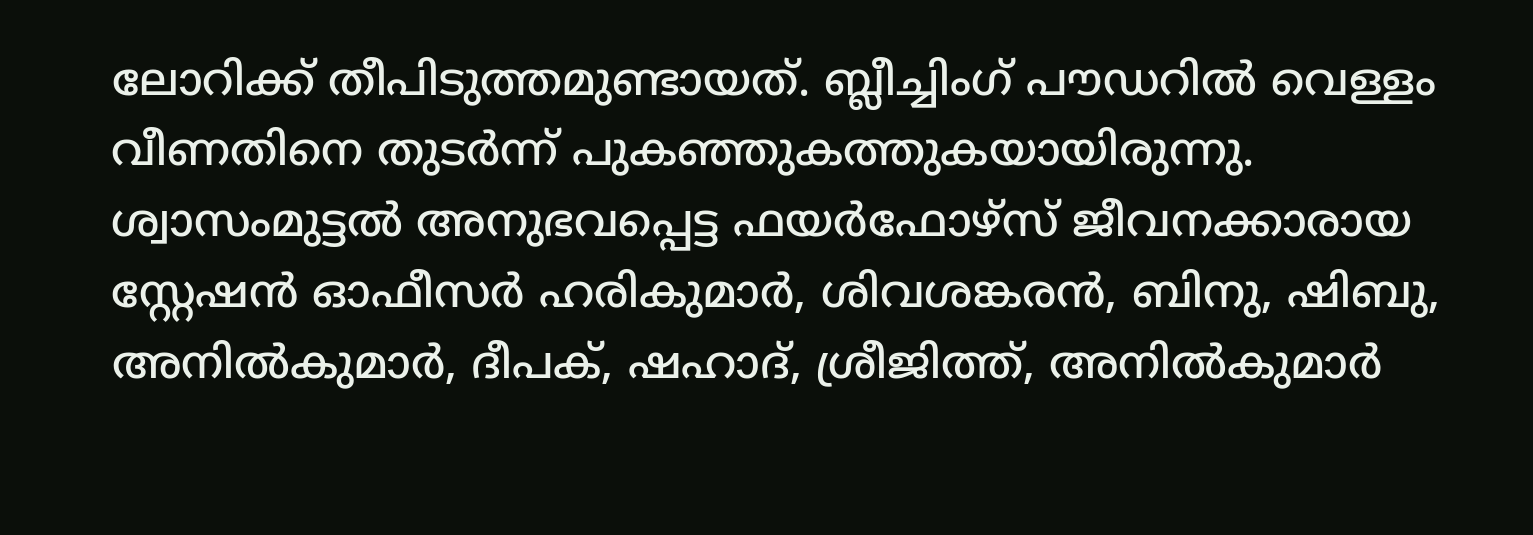ലോറിക്ക് തീപിടുത്തമുണ്ടായത്. ബ്ലീച്ചിംഗ് പൗഡറിൽ വെള്ളം വീണതിനെ തുടർന്ന് പുകഞ്ഞുകത്തുകയായിരുന്നു. ശ്വാസംമുട്ടൽ അനുഭവപ്പെട്ട ഫയർഫോഴ്സ് ജീവനക്കാരായ സ്റ്റേഷൻ ഓഫീസർ ഹരികുമാർ, ശിവശങ്കരൻ, ബിനു, ഷിബു, അനിൽകുമാർ, ദീപക്, ഷഹാദ്, ശ്രീജിത്ത്, അനിൽകുമാർ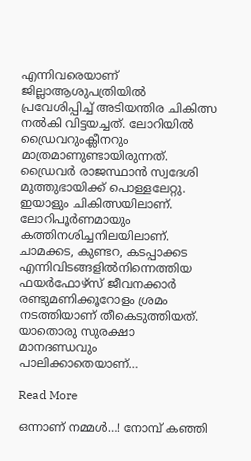എന്നിവരെയാണ് ജില്ലാആശുപത്രിയിൽ പ്രവേശിപ്പിച്ച് അടിയന്തിര ചികിത്സ നൽകി വിട്ടയച്ചത്. ലോറിയിൽ ഡ്രൈവറുംക്ലീനറും മാത്രമാണുണ്ടായിരുന്നത്. ഡ്രൈവർ രാജസ്ഥാൻ സ്വദേശി മുത്തുഭായിക്ക് പൊള്ളലേറ്റു. ഇയാളും ചികിത്സയിലാണ്. ലോറിപൂർണമായും കത്തിനശിച്ചനിലയിലാണ്. ചാമക്കട, കുണ്ടറ, കടപ്പാക്കട എന്നിവിടങ്ങളിൽനിന്നെത്തിയ ഫയർഫോഴ്സ് ജീവനക്കാർ രണ്ടുമണിക്കൂറോളം ശ്രമം നടത്തിയാണ് തീകെടുത്തിയത്. യാതൊരു സുരക്ഷാ മാനദണ്ഡവും പാലിക്കാതെയാണ്…

Read More

ഒന്നാണ് നമ്മൾ…! നോമ്പ് കഞ്ഞി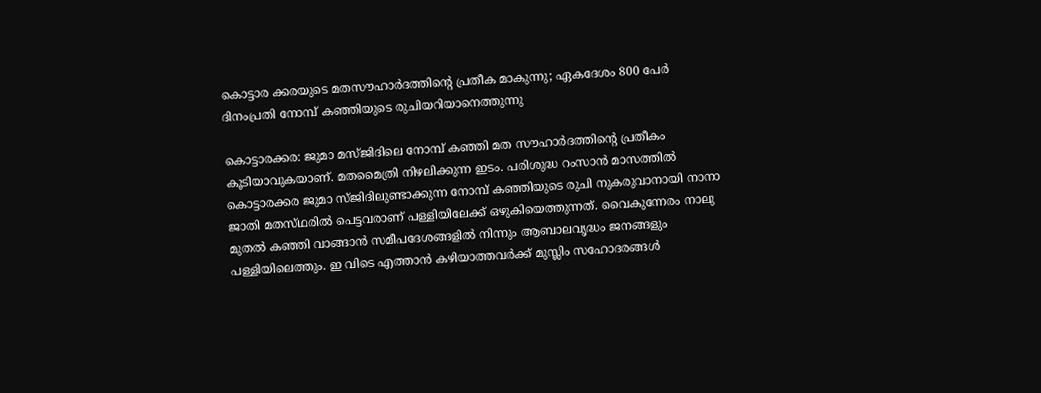കൊട്ടാര ക്കരയുടെ മതസൗഹാർദത്തിന്‍റെ പ്രതീക മാകുന്നു; ഏകദേശം 800 പേർ ദിനംപ്രതി നോമ്പ് കഞ്ഞിയുടെ രുചിയറിയാനെത്തുന്നു

കൊട്ടാരക്കര: ജുമാ മസ്ജിദിലെ നോമ്പ് കഞ്ഞി മത സൗഹാർദത്തിന്‍റെ പ്രതീകം കൂടിയാവുകയാണ്. മതമൈത്രി നിഴലിക്കുന്ന ഇടം. പരിശുദ്ധ റംസാൻ മാസത്തിൽ കൊട്ടാരക്കര ജുമാ സ്ജിദിലുണ്ടാക്കുന്ന നോമ്പ് കഞ്ഞിയുടെ രുചി നുകരുവാനായി നാനാ ജാതി മതസ്‌ഥരിൽ പെട്ടവരാണ് പള്ളിയിലേക്ക് ഒഴുകിയെത്തുന്നത്. വൈകുന്നേരം നാലു മുതൽ കഞ്ഞി വാങ്ങാൻ സമീപദേശങ്ങളിൽ നിന്നും ആബാലവൃദ്ധം ജനങ്ങളും പള്ളിയിലെത്തും. ഇ വിടെ എത്താൻ കഴിയാത്തവർക്ക് മുസ്ലിം സഹോദരങ്ങൾ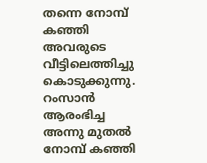തന്നെ നോമ്പ് കഞ്ഞി അവരുടെ വീട്ടിലെത്തിച്ചു കൊടുക്കുന്നു. റംസാൻ ആരംഭിച്ച അന്നു മുതൽ നോമ്പ് കഞ്ഞി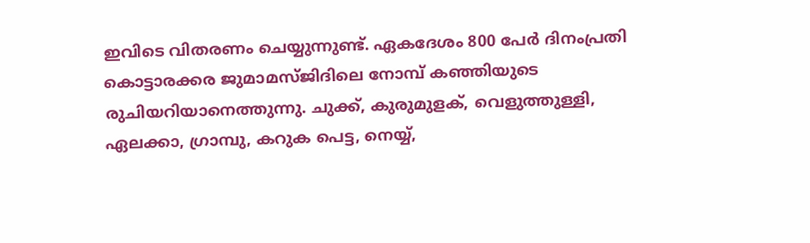ഇവിടെ വിതരണം ചെയ്യുന്നുണ്ട്. ഏകദേശം 800 പേർ ദിനംപ്രതി കൊട്ടാരക്കര ജുമാമസ്ജിദിലെ നോമ്പ് കഞ്ഞിയുടെ രുചിയറിയാനെത്തുന്നു. ചുക്ക്, കുരുമുളക്, വെളുത്തുള്ളി, ഏലക്കാ, ഗ്രാമ്പു, കറുക പെട്ട, നെയ്യ്,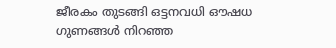ജീരകം തുടങ്ങി ഒട്ടനവധി ഔഷധ ഗുണങ്ങൾ നിറഞ്ഞ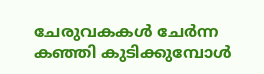ചേരുവകകൾ ചേർന്ന കഞ്ഞി കുടിക്കുമ്പോൾ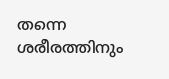തന്നെ ശരീരത്തിനും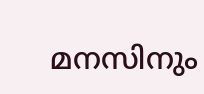മനസിനും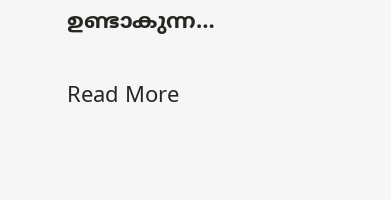ഉണ്ടാകുന്ന…

Read More